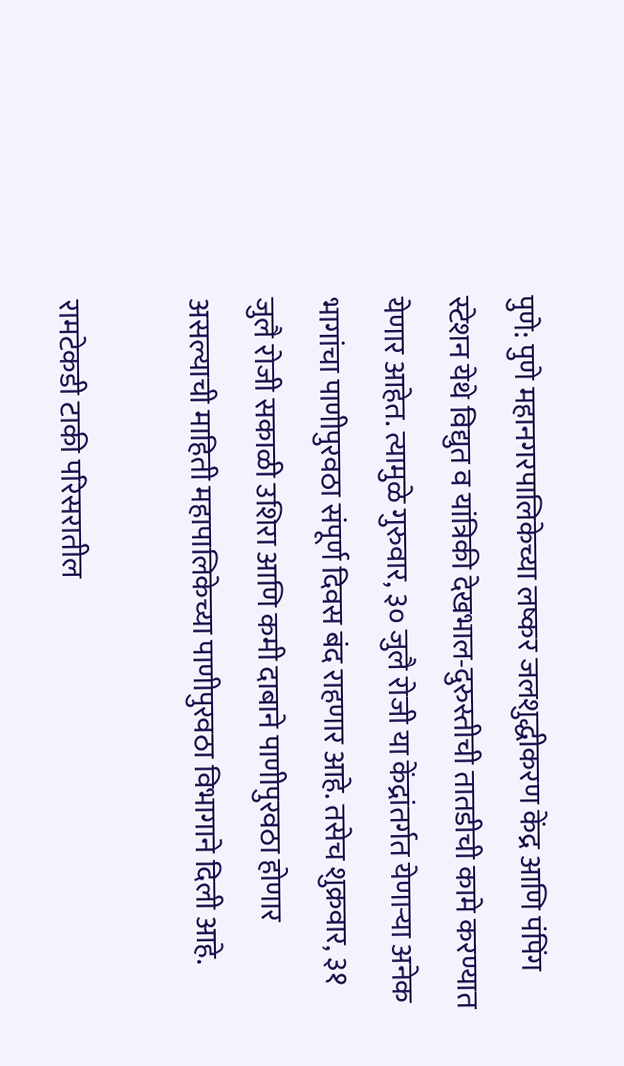पुणे: पुणे महानगरपालिकेच्या लष्कर जलशुद्धीकरण केंद्र आणि पंपिंग स्टेशन येथे विद्युत व यांत्रिकी देखभाल-दुरुस्तीची तातडीची कामे करण्यात येणार आहेत. त्यामुळे गुरुवार, ३० जुलै रोजी या केंद्रांतर्गत येणाऱ्या अनेक भागांचा पाणीपुरवठा संपूर्ण दिवस बंद राहणार आहे. तसेच शुक्रवार, ३१ जुलै रोजी सकाळी उशिरा आणि कमी दाबाने पाणीपुरवठा होणार असल्याची माहिती महापालिकेच्या पाणीपुरवठा विभागाने दिली आहे.

रामटेकडी टाकी परिसरातील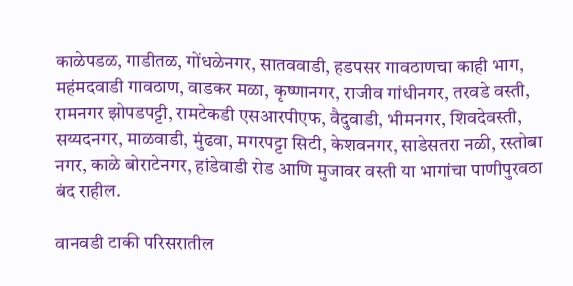काळेपडळ, गाडीतळ, गोंधळेनगर, सातववाडी, हडपसर गावठाणचा काही भाग, महंमदवाडी गावठाण, वाडकर मळा, कृष्णानगर, राजीव गांधीनगर, तरवडे वस्ती, रामनगर झोपडपट्टी, रामटेकडी एसआरपीएफ, वैदुवाडी, भीमनगर, शिवदेवस्ती, सय्यदनगर, माळवाडी, मुंढवा, मगरपट्टा सिटी, केशवनगर, साडेसतरा नळी, रस्तोबा नगर, काळे बोराटेनगर, हांडेवाडी रोड आणि मुजावर वस्ती या भागांचा पाणीपुरवठा बंद राहील.

वानवडी टाकी परिसरातील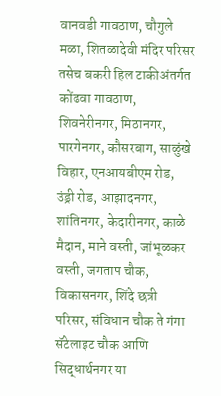वानवडी गावठाण, चौगुले मळा, शितळादेवी मंदिर परिसर तसेच बकरी हिल टाकीअंतर्गत कोंढवा गावठाण, शिवनेरीनगर, मिठानगर, पारगेनगर, कौसरबाग, साळुंखे विहार, एनआयबीएम रोड, उंड्री रोड, आझादनगर, शांतिनगर, केदारीनगर, काळे मैदान, माने वस्ती, जांभूळकर वस्ती, जगताप चौक, विकासनगर, शिंदे छत्री परिसर, संविधान चौक ते गंगा सॅटेलाइट चौक आणि सिद्धार्थनगर या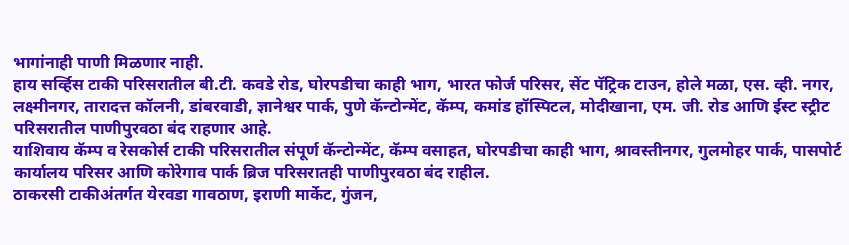भागांनाही पाणी मिळणार नाही.
हाय सर्व्हिस टाकी परिसरातील बी.टी. कवडे रोड, घोरपडीचा काही भाग, भारत फोर्ज परिसर, सेंट पॅट्रिक टाउन, होले मळा, एस. व्ही. नगर, लक्ष्मीनगर, तारादत्त कॉलनी, डांबरवाडी, ज्ञानेश्वर पार्क, पुणे कॅन्टोन्मेंट, कॅम्प, कमांड हॉस्पिटल, मोदीखाना, एम. जी. रोड आणि ईस्ट स्ट्रीट परिसरातील पाणीपुरवठा बंद राहणार आहे.
याशिवाय कॅम्प व रेसकोर्स टाकी परिसरातील संपूर्ण कॅन्टोन्मेंट, कॅम्प वसाहत, घोरपडीचा काही भाग, श्रावस्तीनगर, गुलमोहर पार्क, पासपोर्ट कार्यालय परिसर आणि कोरेगाव पार्क ब्रिज परिसरातही पाणीपुरवठा बंद राहील.
ठाकरसी टाकीअंतर्गत येरवडा गावठाण, इराणी मार्केट, गुंजन,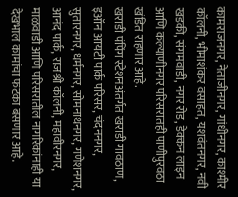कामराजनगर, नेताजीनगर, गांधीनगर, काश्मीर कॉलनी, भीमाशंकर वसाहत, यशवंतनगर, नवी खडकी, संगमवाडी, नगर रोड, डेक्कन लाइन आणि कल्याणीनगर परिसरातही पाणीपुरवठा खंडित राहणार आहे.
खराडी पंपिंग स्टेशनअंतर्गत खराडी गावठाण, इऑन आयटी पार्क परिसर, चंदननगर, सुतारनगर, धर्मनगर, सोमनाथनगर, गणेशनगर, आनंद पार्क, राजश्री कॉलनी, महावीरनगर, माळवाडी आणि परिसरातील नागरिकांनाही या देखभाल कामांचा फटका बसणार आहे.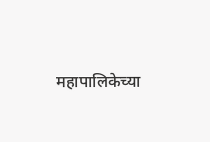महापालिकेच्या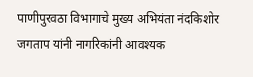पाणीपुरवठा विभागाचे मुख्य अभियंता नंदकिशोर जगताप यांनी नागरिकांनी आवश्यक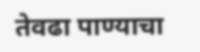तेवढा पाण्याचा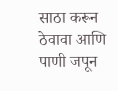साठा करून ठेवावा आणि पाणी जपून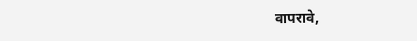वापरावे,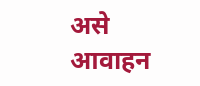असे आवाहन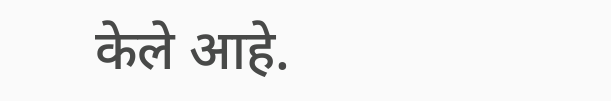केले आहे.